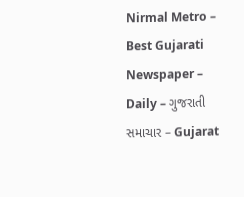Nirmal Metro – Best Gujarati Newspaper – Daily – ગુજરાતી સમાચાર – Gujarat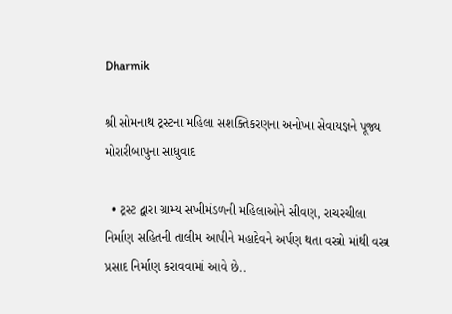Dharmik

શ્રી સોમનાથ ટ્રસ્ટના મહિલા સશક્તિકરણના અનોખા સેવાયજ્ઞને પૂજ્ય મોરારીબાપુના સાધુવાદ

  • ટ્રસ્ટ દ્વારા ગ્રામ્ય સખીમંડળની મહિલાઓને સીવણ, રાચરચીલા નિર્માણ સહિતની તાલીમ આપીને મહાદેવને અર્પણ થતા વસ્ત્રો માંથી વસ્ત્ર પ્રસાદ નિર્માણ કરાવવામાં આવે છે..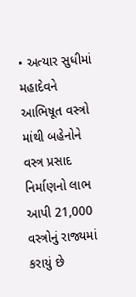• અત્યાર સુધીમાં મહાદેવને આભિષૂત વસ્ત્રો માંથી બહેનોને વસ્ત્ર પ્રસાદ નિર્માણનો લાભ આપી 21,000 વસ્ત્રોનું રાજ્યમાં કરાયું છે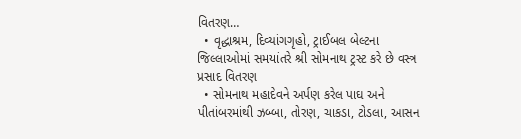વિતરણ…
  • વૃદ્ધાશ્રમ, દિવ્યાંગગૃહો, ટ્રાઈબલ બેલ્ટના જિલ્લાઓમાં સમયાંતરે શ્રી સોમનાથ ટ્રસ્ટ કરે છે વસ્ત્ર પ્રસાદ વિતરણ
  • સોમનાથ મહાદેવને અર્પણ કરેલ પાઘ અને પીતાંબરમાંથી ઝબ્બા, તોરણ, ચાકડા, ટોડલા, આસન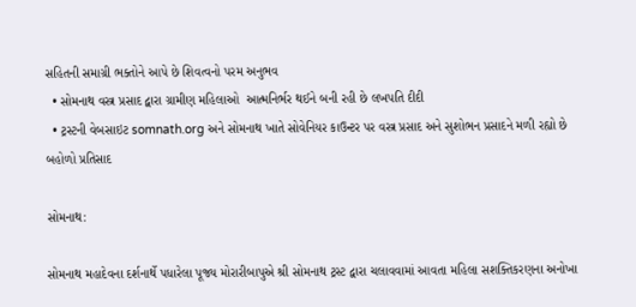સહિતની સમાગ્રી ભક્તોને આપે છે શિવત્વનો પરમ અનુભવ
  • સોમનાથ વસ્ત્ર પ્રસાદ દ્વારા ગ્રામીણ મહિલાઓ  આત્મનિર્ભર થઈને બની રહી છે લખપતિ દીદી
  • ટ્રસ્ટની વેબસાઇટ somnath.org અને સોમનાથ ખાતે સોવેનિયર કાઉન્ટર પર વસ્ત્ર પ્રસાદ અને સુશોભન પ્રસાદને મળી રહ્યો છે બહોળો પ્રતિસાદ

સોમનાથ:

સોમનાથ મહાદેવના દર્શનાર્થે પધારેલા પૂજ્ય મોરારીબાપુએ શ્રી સોમનાથ ટ્રસ્ટ દ્વારા ચલાવવામાં આવતા મહિલા સશક્તિકરણના અનોખા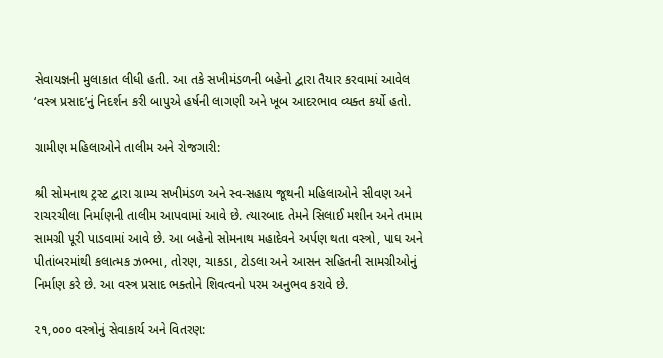સેવાયજ્ઞની મુલાકાત લીધી હતી. આ તકે સખીમંડળની બહેનો દ્વારા તૈયાર કરવામાં આવેલ ‘વસ્ત્ર પ્રસાદ’નું નિદર્શન કરી બાપુએ હર્ષની લાગણી અને ખૂબ આદરભાવ વ્યક્ત કર્યો હતો.

ગ્રામીણ મહિલાઓને તાલીમ અને રોજગારી:

શ્રી સોમનાથ ટ્રસ્ટ દ્વારા ગ્રામ્ય સખીમંડળ અને સ્વ-સહાય જૂથની મહિલાઓને સીવણ અને રાચરચીલા નિર્માણની તાલીમ આપવામાં આવે છે. ત્યારબાદ તેમને સિલાઈ મશીન અને તમામ સામગ્રી પૂરી પાડવામાં આવે છે. આ બહેનો સોમનાથ મહાદેવને અર્પણ થતા વસ્ત્રો, પાઘ અને પીતાંબરમાંથી કલાત્મક ઝભ્ભા, તોરણ, ચાકડા, ટોડલા અને આસન સહિતની સામગ્રીઓનું નિર્માણ કરે છે. આ વસ્ત્ર પ્રસાદ ભક્તોને શિવત્વનો પરમ અનુભવ કરાવે છે.

૨૧,૦૦૦ વસ્ત્રોનું સેવાકાર્ય અને વિતરણ: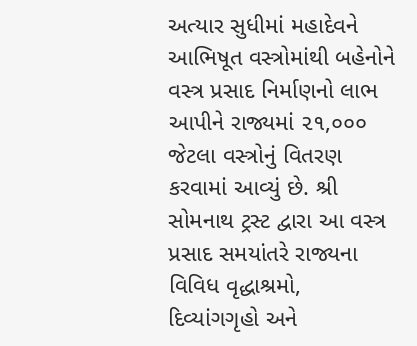અત્યાર સુધીમાં મહાદેવને આભિષૂત વસ્ત્રોમાંથી બહેનોને વસ્ત્ર પ્રસાદ નિર્માણનો લાભ આપીને રાજ્યમાં ૨૧,૦૦૦ જેટલા વસ્ત્રોનું વિતરણ કરવામાં આવ્યું છે. શ્રી સોમનાથ ટ્રસ્ટ દ્વારા આ વસ્ત્ર પ્રસાદ સમયાંતરે રાજ્યના વિવિધ વૃદ્ધાશ્રમો, દિવ્યાંગગૃહો અને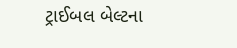ટ્રાઈબલ બેલ્ટના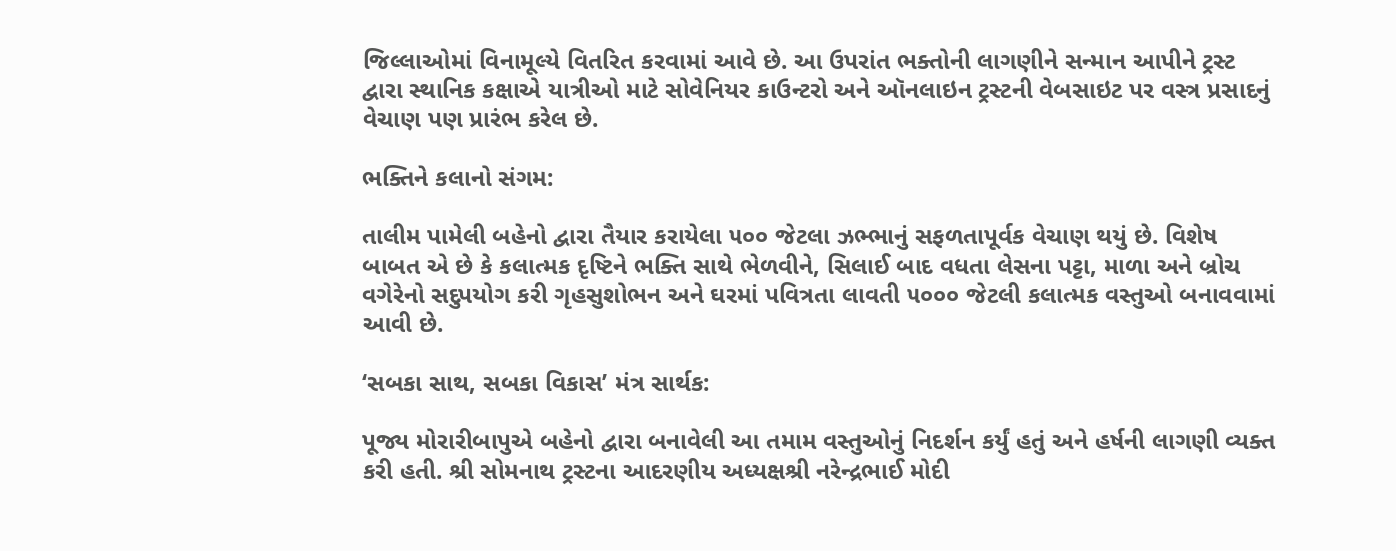જિલ્લાઓમાં વિનામૂલ્યે વિતરિત કરવામાં આવે છે. આ ઉપરાંત ભક્તોની લાગણીને સન્માન આપીને ટ્રસ્ટ દ્વારા સ્થાનિક કક્ષાએ યાત્રીઓ માટે સોવેનિયર કાઉન્ટરો અને ઑનલાઇન ટ્રસ્ટની વેબસાઇટ પર વસ્ત્ર પ્રસાદનું વેચાણ પણ પ્રારંભ કરેલ છે.

ભક્તિને કલાનો સંગમ:

તાલીમ પામેલી બહેનો દ્વારા તૈયાર કરાયેલા ૫૦૦ જેટલા ઝભ્ભાનું સફળતાપૂર્વક વેચાણ થયું છે. વિશેષ બાબત એ છે કે કલાત્મક દૃષ્ટિને ભક્તિ સાથે ભેળવીને, સિલાઈ બાદ વધતા લેસના પટ્ટા, માળા અને બ્રોચ વગેરેનો સદુપયોગ કરી ગૃહસુશોભન અને ઘરમાં પવિત્રતા લાવતી ૫૦૦૦ જેટલી કલાત્મક વસ્તુઓ બનાવવામાં આવી છે.

‘સબકા સાથ, સબકા વિકાસ’ મંત્ર સાર્થક:

પૂજ્ય મોરારીબાપુએ બહેનો દ્વારા બનાવેલી આ તમામ વસ્તુઓનું નિદર્શન કર્યું હતું અને હર્ષની લાગણી વ્યક્ત કરી હતી. શ્રી સોમનાથ ટ્રસ્ટના આદરણીય અધ્યક્ષશ્રી નરેન્દ્રભાઈ મોદી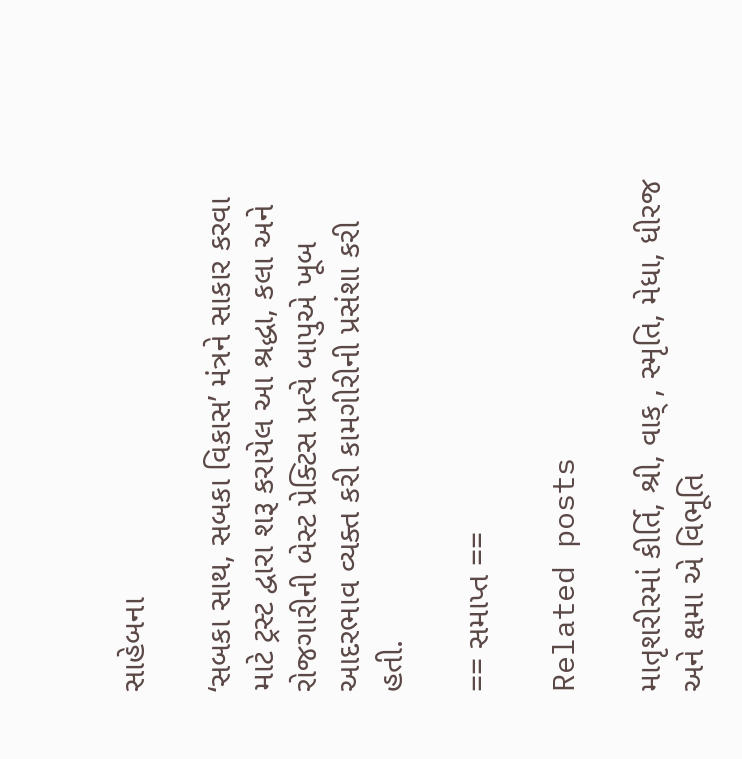સાહેબના

‘સબકા સાથ, સબકા વિકાસ’ મંત્રને સાકાર કરવા માટે ટ્રસ્ટ દ્વારા શરૂ કરાયેલ આ શ્રદ્ધા, કલા અને રોજગારીની બેસ્ટ પ્રેક્ટિસ પ્રત્યે બાપુએ ખૂબ આદરભાવ વ્યક્ત કરી કામગીરીની પ્રસંશા કરી હતી.

== સમાપ્ત ==

Related posts

માતૃશરીરમાં કીર્તિ, શ્રી, વાક્ , સ્મૃતિ, મેધા, ધીરજ અને ક્ષમા એ વિભૂતિ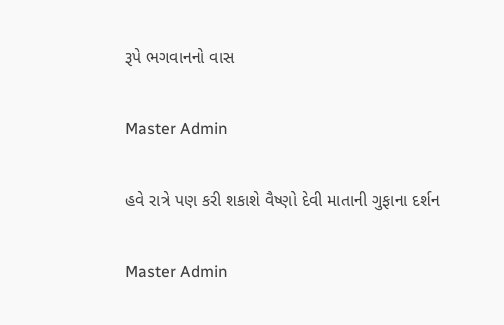રૂપે ભગવાનનો વાસ

Master Admin

હવે રાત્રે પણ કરી શકાશે વૈષ્ણો દેવી માતાની ગુફાના દર્શન

Master Admin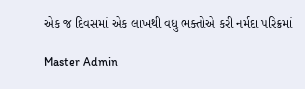એક જ દિવસમાં એક લાખથી વધુ ભક્તોએ કરી નર્મદા પરિક્રમાં

Master Admin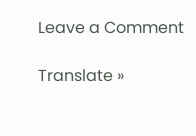Leave a Comment

Translate »